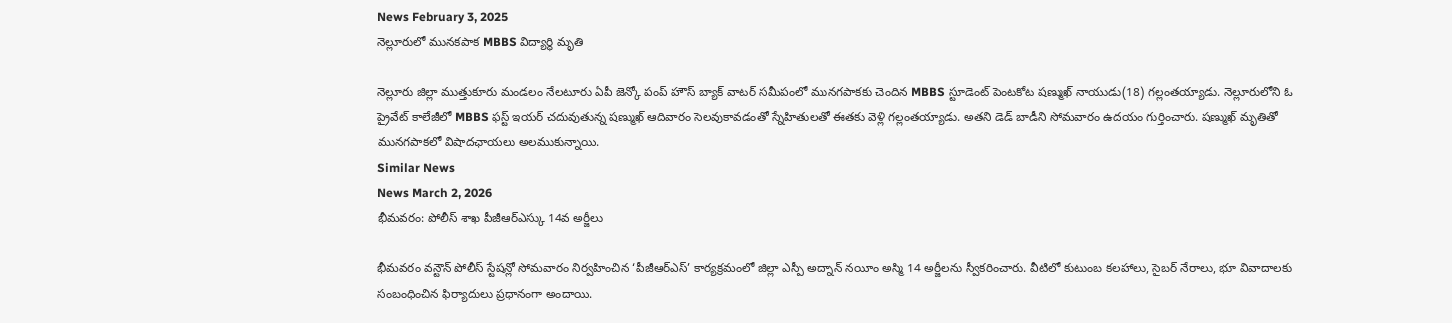News February 3, 2025
నెల్లూరులో మునకపాక MBBS విద్యార్థి మృతి

నెల్లూరు జిల్లా ముత్తుకూరు మండలం నేలటూరు ఏపీ జెన్కో పంప్ హౌస్ బ్యాక్ వాటర్ సమీపంలో మునగపాకకు చెందిన MBBS స్టూడెంట్ పెంటకోట షణ్ముఖ్ నాయుడు(18) గల్లంతయ్యాడు. నెల్లూరులోని ఓ ప్రైవేట్ కాలేజీలో MBBS ఫస్ట్ ఇయర్ చదువుతున్న షణ్ముఖ్ ఆదివారం సెలవుకావడంతో స్నేహితులతో ఈతకు వెళ్లి గల్లంతయ్యాడు. అతని డెడ్ బాడీని సోమవారం ఉదయం గుర్తించారు. షణ్ముఖ్ మృతితో మునగపాకలో విషాదఛాయలు అలముకున్నాయి.
Similar News
News March 2, 2026
భీమవరం: పోలీస్ శాఖ పీజీఆర్ఎస్కు 14వ అర్జీలు

భీమవరం వన్టౌన్ పోలీస్ స్టేషన్లో సోమవారం నిర్వహించిన ‘పీజీఆర్ఎస్’ కార్యక్రమంలో జిల్లా ఎస్పీ అద్నాన్ నయీం అస్మి 14 అర్జీలను స్వీకరించారు. వీటిలో కుటుంబ కలహాలు, సైబర్ నేరాలు, భూ వివాదాలకు సంబంధించిన ఫిర్యాదులు ప్రధానంగా అందాయి.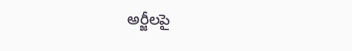అర్జీలపై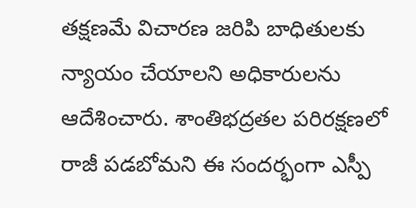తక్షణమే విచారణ జరిపి బాధితులకు న్యాయం చేయాలని అధికారులను ఆదేశించారు. శాంతిభద్రతల పరిరక్షణలో రాజీ పడబోమని ఈ సందర్భంగా ఎస్పీ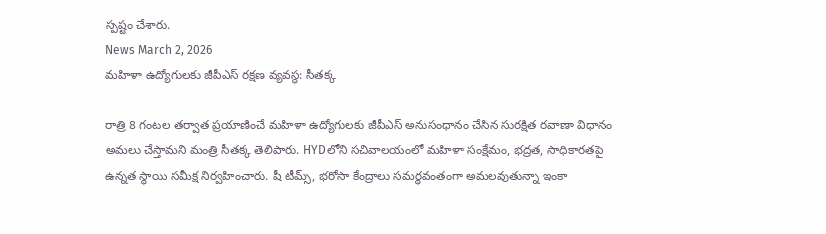స్పష్టం చేశారు.
News March 2, 2026
మహిళా ఉద్యోగులకు జీపీఎస్ రక్షణ వ్యవస్థ: సీతక్క

రాత్రి 8 గంటల తర్వాత ప్రయాణించే మహిళా ఉద్యోగులకు జీపీఎస్ అనుసంధానం చేసిన సురక్షిత రవాణా విధానం అమలు చేస్తామని మంత్రి సీతక్క తెలిపారు. HYDలోని సచివాలయంలో మహిళా సంక్షేమం, భద్రత, సాధికారతపై ఉన్నత స్థాయి సమీక్ష నిర్వహించారు. షీ టీమ్స్, భరోసా కేంద్రాలు సమర్ధవంతంగా అమలవుతున్నా ఇంకా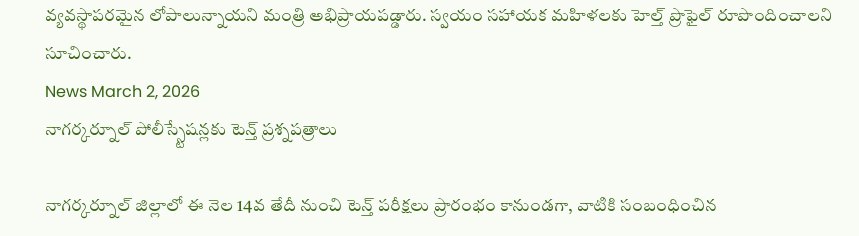వ్యవస్థాపరమైన లోపాలున్నాయని మంత్రి అభిప్రాయపడ్డారు. స్వయం సహాయక మహిళలకు హెల్త్ ప్రొఫైల్ రూపొందించాలని సూచించారు.
News March 2, 2026
నాగర్కర్నూల్ పోలీస్స్టేషన్లకు టెన్త్ ప్రశ్నపత్రాలు

నాగర్కర్నూల్ జిల్లాలో ఈ నెల 14వ తేదీ నుంచి టెన్త్ పరీక్షలు ప్రారంభం కానుండగా, వాటికి సంబంధించిన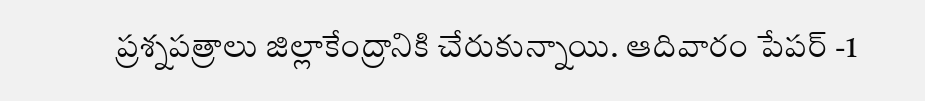ప్రశ్నపత్రాలు జిల్లాకేంద్రానికి చేరుకున్నాయి. ఆదివారం పేపర్ -1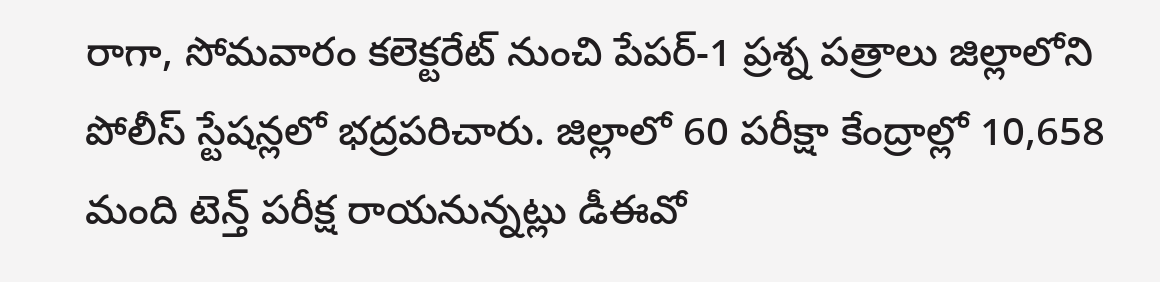రాగా, సోమవారం కలెక్టరేట్ నుంచి పేపర్-1 ప్రశ్న పత్రాలు జిల్లాలోని పోలీస్ స్టేషన్లలో భద్రపరిచారు. జిల్లాలో 60 పరీక్షా కేంద్రాల్లో 10,658 మంది టెన్త్ పరీక్ష రాయనున్నట్లు డీఈవో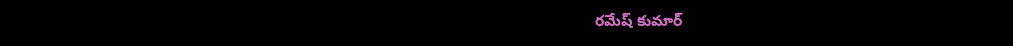రమేష్ కుమార్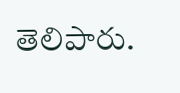తెలిపారు.